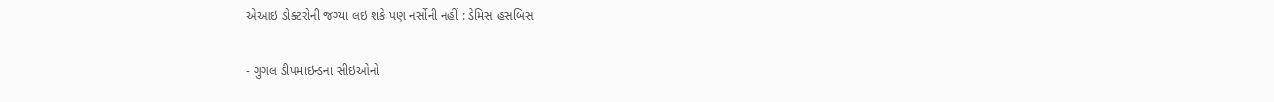એઆઇ ડોક્ટરોની જગ્યા લઇ શકે પણ નર્સોની નહીં : ડેમિસ હસબિસ

- ગુગલ ડીપમાઇન્ડના સીઇઓનો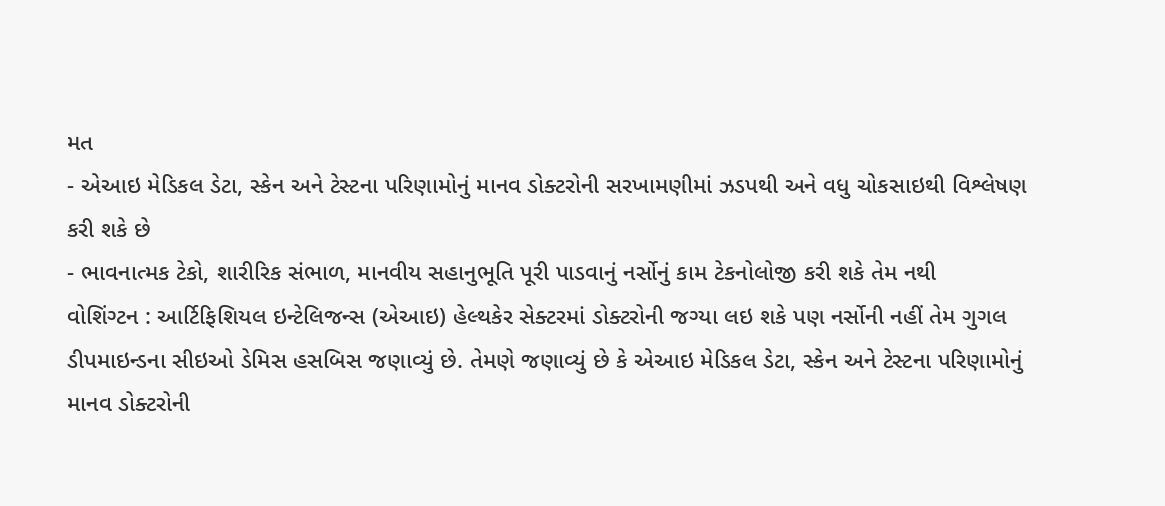મત
- એઆઇ મેડિકલ ડેટા, સ્કેન અને ટેસ્ટના પરિણામોનું માનવ ડોક્ટરોની સરખામણીમાં ઝડપથી અને વધુ ચોકસાઇથી વિશ્લેષણ કરી શકે છે
- ભાવનાત્મક ટેકો, શારીરિક સંભાળ, માનવીય સહાનુભૂતિ પૂરી પાડવાનું નર્સોનું કામ ટેકનોલોજી કરી શકે તેમ નથી
વોશિંગ્ટન : આર્ટિફિશિયલ ઇન્ટેલિજન્સ (એઆઇ) હેલ્થકેર સેક્ટરમાં ડોક્ટરોની જગ્યા લઇ શકે પણ નર્સોની નહીં તેમ ગુગલ ડીપમાઇન્ડના સીઇઓ ડેમિસ હસબિસ જણાવ્યું છે. તેમણે જણાવ્યું છે કે એઆઇ મેડિકલ ડેટા, સ્કેન અને ટેસ્ટના પરિણામોનું માનવ ડોક્ટરોની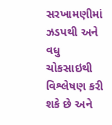સરખામણીમાં ઝડપથી અને વધુ ચોકસાઇથી વિશ્લેષણ કરી શકે છે અને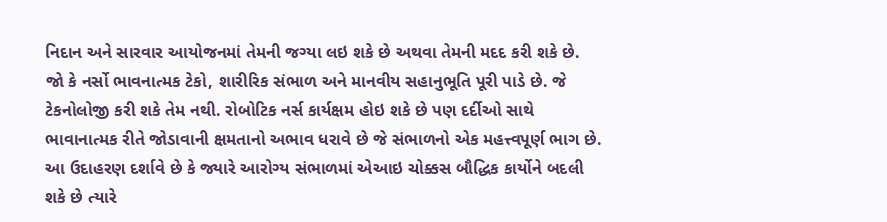નિદાન અને સારવાર આયોજનમાં તેમની જગ્યા લઇ શકે છે અથવા તેમની મદદ કરી શકે છે.
જો કે નર્સો ભાવનાત્મક ટેકો, શારીરિક સંભાળ અને માનવીય સહાનુભૂતિ પૂરી પાડે છે. જે ટેકનોલોજી કરી શકે તેમ નથી. રોબોટિક નર્સ કાર્યક્ષમ હોઇ શકે છે પણ દર્દીઓ સાથે ભાવાનાત્મક રીતે જોડાવાની ક્ષમતાનો અભાવ ધરાવે છે જે સંભાળનો એક મહત્ત્વપૂર્ણ ભાગ છે.
આ ઉદાહરણ દર્શાવે છે કે જ્યારે આરોગ્ય સંભાળમાં એઆઇ ચોક્કસ બૌદ્ધિક કાર્યોને બદલી શકે છે ત્યારે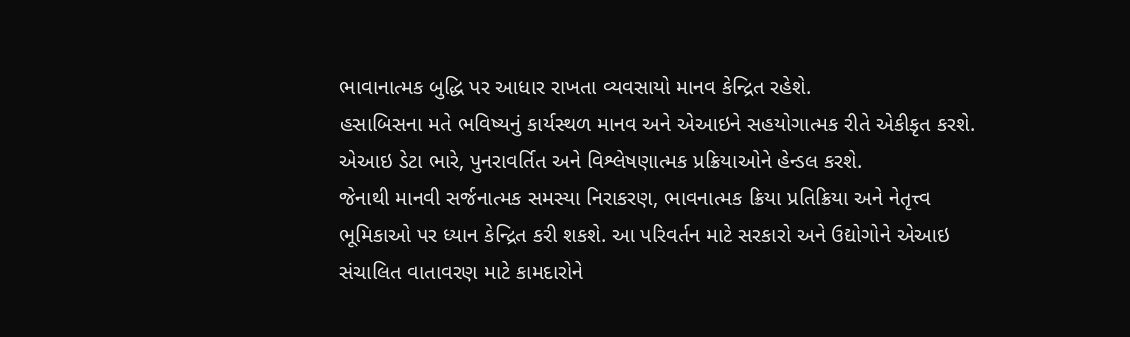ભાવાનાત્મક બુદ્ધિ પર આધાર રાખતા વ્યવસાયો માનવ કેન્દ્રિત રહેશે.
હસાબિસના મતે ભવિષ્યનું કાર્યસ્થળ માનવ અને એઆઇને સહયોગાત્મક રીતે એકીકૃત કરશે. એઆઇ ડેટા ભારે, પુનરાવર્તિત અને વિશ્લેષણાત્મક પ્રક્રિયાઓને હેન્ડલ કરશે.
જેનાથી માનવી સર્જનાત્મક સમસ્યા નિરાકરણ, ભાવનાત્મક ક્રિયા પ્રતિક્રિયા અને નેતૃત્ત્વ ભૂમિકાઓ પર ધ્યાન કેન્દ્રિત કરી શકશે. આ પરિવર્તન માટે સરકારો અને ઉદ્યોગોને એઆઇ સંચાલિત વાતાવરણ માટે કામદારોને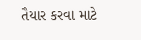તૈયાર કરવા માટે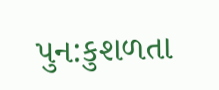પુન:કુશળતા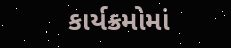કાર્યક્રમોમાં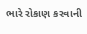ભારે રોકાણ કરવાની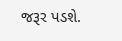જરૂર પડશે.